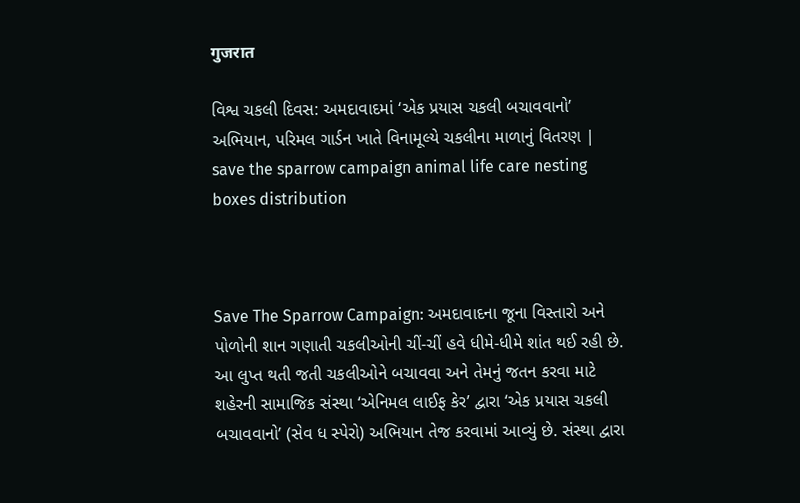गुजरात

વિશ્વ ચકલી દિવસ: અમદાવાદમાં ‘એક પ્રયાસ ચકલી બચાવવાનો’ અભિયાન, પરિમલ ગાર્ડન ખાતે વિનામૂલ્યે ચકલીના માળાનું વિતરણ | save the sparrow campaign animal life care nesting boxes distribution



Save The Sparrow Campaign: અમદાવાદના જૂના વિસ્તારો અને પોળોની શાન ગણાતી ચકલીઓની ચીં-ચીં હવે ધીમે-ધીમે શાંત થઈ રહી છે. આ લુપ્ત થતી જતી ચકલીઓને બચાવવા અને તેમનું જતન કરવા માટે શહેરની સામાજિક સંસ્થા ‘એનિમલ લાઈફ કેર’ દ્વારા ‘એક પ્રયાસ ચકલી બચાવવાનો’ (સેવ ધ સ્પેરો) અભિયાન તેજ કરવામાં આવ્યું છે. સંસ્થા દ્વારા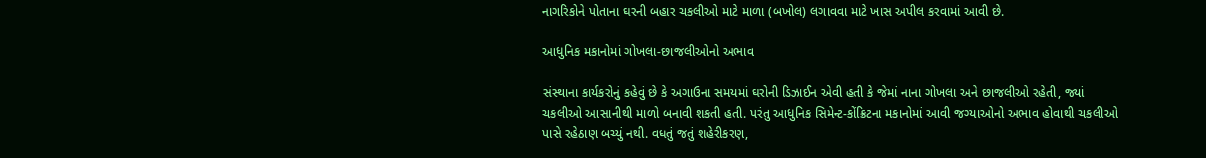નાગરિકોને પોતાના ઘરની બહાર ચકલીઓ માટે માળા (બખોલ) લગાવવા માટે ખાસ અપીલ કરવામાં આવી છે.

આધુનિક મકાનોમાં ગોખલા-છાજલીઓનો અભાવ

સંસ્થાના કાર્યકરોનું કહેવું છે કે અગાઉના સમયમાં ઘરોની ડિઝાઈન એવી હતી કે જેમાં નાના ગોખલા અને છાજલીઓ રહેતી, જ્યાં ચકલીઓ આસાનીથી માળો બનાવી શકતી હતી. પરંતુ આધુનિક સિમેન્ટ-કોંક્રિટના મકાનોમાં આવી જગ્યાઓનો અભાવ હોવાથી ચકલીઓ પાસે રહેઠાણ બચ્યું નથી. વધતું જતું શહેરીકરણ,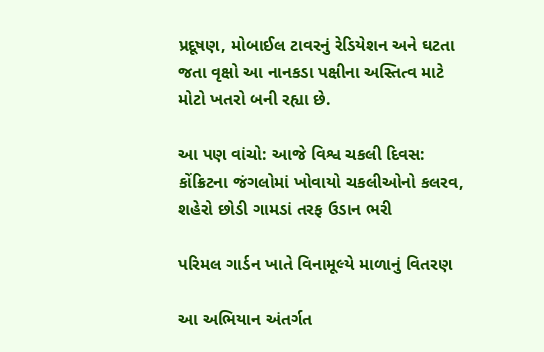પ્રદૂષણ, મોબાઈલ ટાવરનું રેડિયેશન અને ઘટતા જતા વૃક્ષો આ નાનકડા પક્ષીના અસ્તિત્વ માટે મોટો ખતરો બની રહ્યા છે.

આ પણ વાંચો: આજે વિશ્વ ચકલી દિવસ: કોંક્રિટના જંગલોમાં ખોવાયો ચકલીઓનો કલરવ, શહેરો છોડી ગામડાં તરફ ઉડાન ભરી

પરિમલ ગાર્ડન ખાતે વિનામૂલ્યે માળાનું વિતરણ

આ અભિયાન અંતર્ગત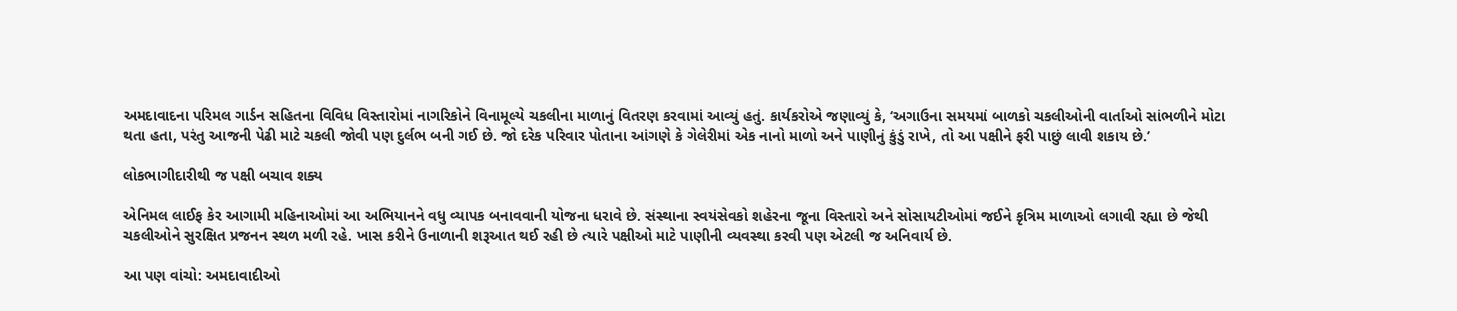અમદાવાદના પરિમલ ગાર્ડન સહિતના વિવિધ વિસ્તારોમાં નાગરિકોને વિનામૂલ્યે ચકલીના માળાનું વિતરણ કરવામાં આવ્યું હતું. કાર્યકરોએ જણાવ્યું કે, ‘અગાઉના સમયમાં બાળકો ચકલીઓની વાર્તાઓ સાંભળીને મોટા થતા હતા, પરંતુ આજની પેઢી માટે ચકલી જોવી પણ દુર્લભ બની ગઈ છે. જો દરેક પરિવાર પોતાના આંગણે કે ગેલેરીમાં એક નાનો માળો અને પાણીનું કુંડું રાખે, તો આ પક્ષીને ફરી પાછું લાવી શકાય છે.’

લોકભાગીદારીથી જ પક્ષી બચાવ શક્ય

એનિમલ લાઈફ કેર આગામી મહિનાઓમાં આ અભિયાનને વધુ વ્યાપક બનાવવાની યોજના ધરાવે છે. સંસ્થાના સ્વયંસેવકો શહેરના જૂના વિસ્તારો અને સોસાયટીઓમાં જઈને કૃત્રિમ માળાઓ લગાવી રહ્યા છે જેથી ચકલીઓને સુરક્ષિત પ્રજનન સ્થળ મળી રહે. ખાસ કરીને ઉનાળાની શરૂઆત થઈ રહી છે ત્યારે પક્ષીઓ માટે પાણીની વ્યવસ્થા કરવી પણ એટલી જ અનિવાર્ય છે.

આ પણ વાંચો: અમદાવાદીઓ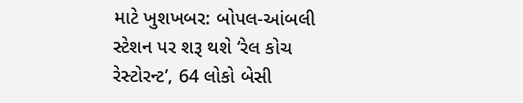માટે ખુશખબર: બોપલ-આંબલી સ્ટેશન પર શરૂ થશે ‘રેલ કોચ રેસ્ટોરન્ટ’, 64 લોકો બેસી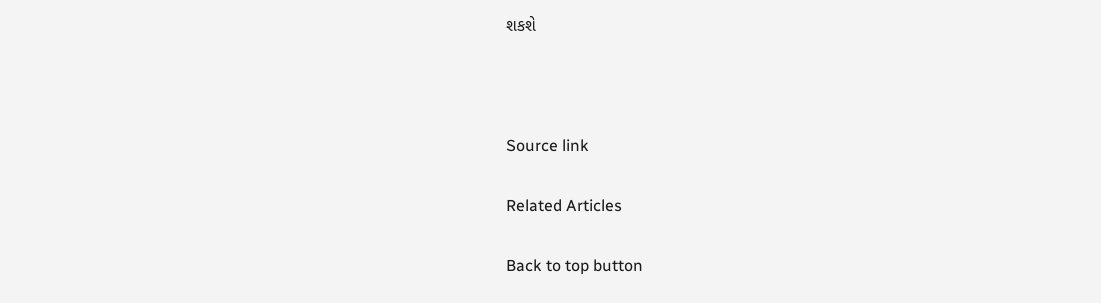શકશે



Source link

Related Articles

Back to top button